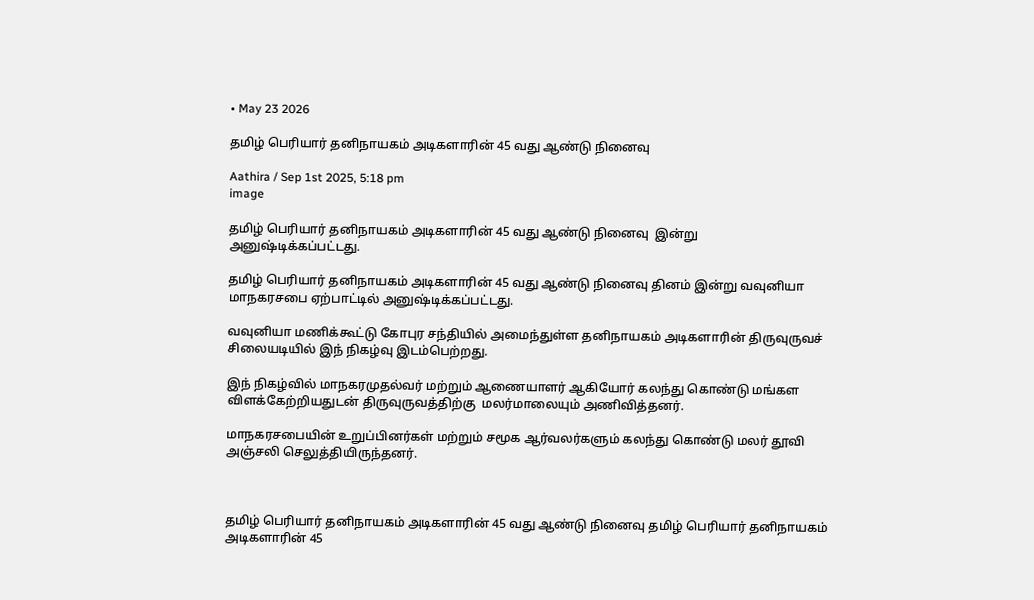• May 23 2026

தமிழ் பெரியார் தனிநாயகம் அடிகளாரின் 45 வது ஆண்டு நினைவு

Aathira / Sep 1st 2025, 5:18 pm
image

தமிழ் பெரியார் தனிநாயகம் அடிகளாரின் 45 வது ஆண்டு நினைவு  இன்று அனுஷ்டிக்கப்பட்டது.

தமிழ் பெரியார் தனிநாயகம் அடிகளாரின் 45 வது ஆண்டு நினைவு தினம் இன்று வவுனியா மாநகரசபை ஏற்பாட்டில் அனுஷ்டிக்கப்பட்டது.

வவுனியா மணிக்கூட்டு கோபுர சந்தியில் அமைந்துள்ள தனிநாயகம் அடிகளாரின் திருவுருவச் சிலையடியில் இந் நிகழ்வு இடம்பெற்றது.

இந் நிகழ்வில் மாநகரமுதல்வர் மற்றும் ஆணையாளர் ஆகியோர் கலந்து கொண்டு மங்கள விளக்கேற்றியதுடன் திருவுருவத்திற்கு  மலர்மாலையும் அணிவித்தனர்.

மாநகரசபையின் உறுப்பினர்கள் மற்றும் சமூக ஆர்வலர்களும் கலந்து கொண்டு மலர் தூவி அஞ்சலி செலுத்தியிருந்தனர்.



தமிழ் பெரியார் தனிநாயகம் அடிகளாரின் 45 வது ஆண்டு நினைவு தமிழ் பெரியார் தனிநாயகம் அடிகளாரின் 45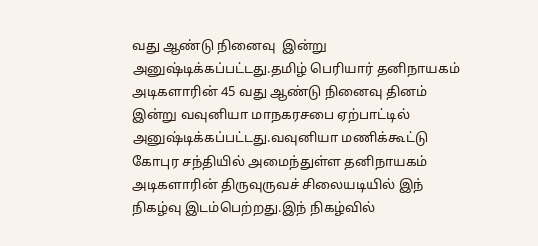வது ஆண்டு நினைவு  இன்று அனுஷ்டிக்கப்பட்டது.தமிழ் பெரியார் தனிநாயகம் அடிகளாரின் 45 வது ஆண்டு நினைவு தினம் இன்று வவுனியா மாநகரசபை ஏற்பாட்டில் அனுஷ்டிக்கப்பட்டது.வவுனியா மணிக்கூட்டு கோபுர சந்தியில் அமைந்துள்ள தனிநாயகம் அடிகளாரின் திருவுருவச் சிலையடியில் இந் நிகழ்வு இடம்பெற்றது.இந் நிகழ்வில்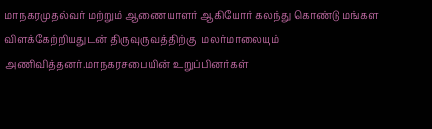மாநகரமுதல்வர் மற்றும் ஆணையாளர் ஆகியோர் கலந்து கொண்டு மங்கள விளக்கேற்றியதுடன் திருவுருவத்திற்கு  மலர்மாலையும் அணிவித்தனர்.மாநகரசபையின் உறுப்பினர்கள்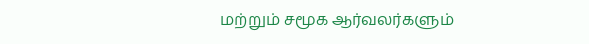மற்றும் சமூக ஆர்வலர்களும்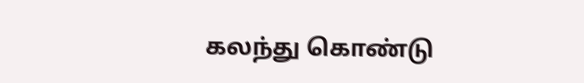கலந்து கொண்டு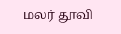மலர் தூவி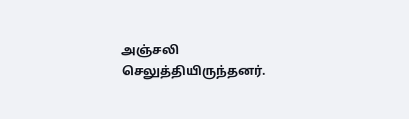அஞ்சலி செலுத்தியிருந்தனர்.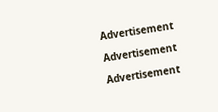Advertisement

Advertisement

Advertisement